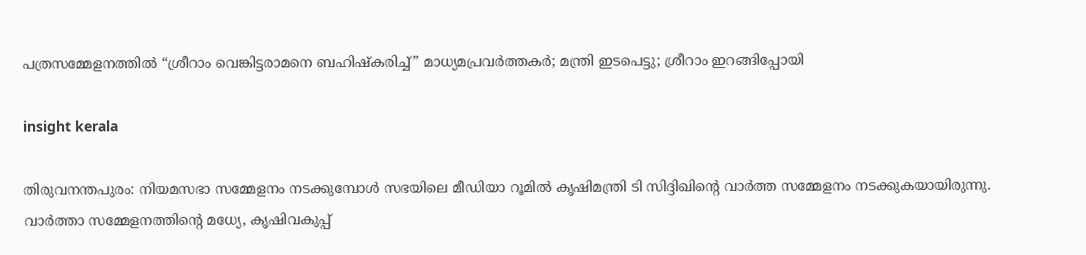പത്രസമ്മേളനത്തിൽ “ശ്രീറാം വെങ്കിട്ടരാമനെ ബഹിഷ്‌കരിച്ച്” മാധ്യമപ്രവർത്തകർ; മന്ത്രി ഇടപെട്ടു; ശ്രീറാം ഇറങ്ങിപ്പോയി

insight kerala

തിരുവനന്തപുരം: നിയമസഭാ സമ്മേളനം നടക്കുമ്പോൾ സഭയിലെ മീഡിയാ റൂമിൽ കൃഷിമന്ത്രി ടി സിദ്ദിഖിൻ്റെ വാർത്ത സമ്മേളനം നടക്കുകയായിരുന്നു. വാർത്താ സമ്മേളനത്തിന്റെ മധ്യേ, കൃഷിവകുപ്പ്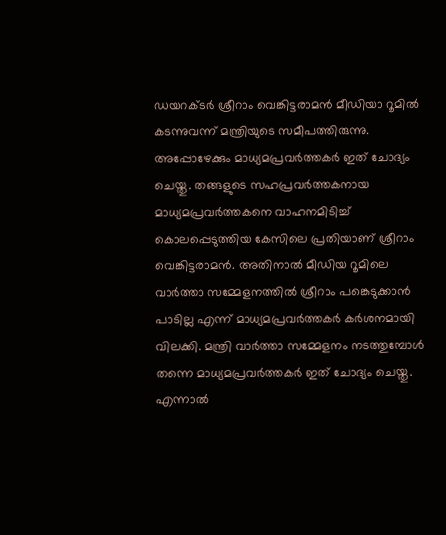ഡയറക്ടർ ശ്രീറാം വെങ്കിട്ടരാമൻ മീഡിയാ റൂമിൽ കടന്നുവന്ന് മന്ത്രിയുടെ സമീപത്തിരുന്നു. അപ്പോഴേക്കും മാധ്യമപ്രവർത്തകർ ഇത് ചോദ്യം ചെയ്തു. തങ്ങളുടെ സഹപ്രവർത്തകനായ മാധ്യമപ്രവർത്തകനെ വാഹനമിടിച്ച് കൊലപ്പെടുത്തിയ കേസിലെ പ്രതിയാണ് ശ്രീറാം വെങ്കിട്ടരാമൻ. അതിനാൽ മീഡിയ റൂമിലെ വാർത്താ സമ്മേളനത്തിൽ ശ്രീറാം പങ്കെടുക്കാൻ പാടില്ല എന്ന് മാധ്യമപ്രവർത്തകർ കർശനമായി വിലക്കി. മന്ത്രി വാർത്താ സമ്മേളനം നടത്തുമ്പോൾ തന്നെ മാധ്യമപ്രവർത്തകർ ഇത് ചോദ്യം ചെയ്തു. എന്നാൽ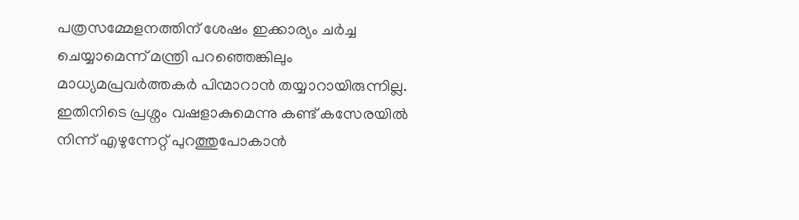പത്രസമ്മേളനത്തിന് ശേഷം ഇക്കാര്യം ചർച്ച ചെയ്യാമെന്ന് മന്ത്രി പറഞ്ഞെങ്കിലും മാധ്യമപ്രവർത്തകർ പിന്മാറാൻ തയ്യാറായിരുന്നില്ല. ഇതിനിടെ പ്രശ്നം വഷളാകുമെന്നു കണ്ട് കസേരയിൽ നിന്ന് എഴുന്നേറ്റ് പുറത്തുപോകാൻ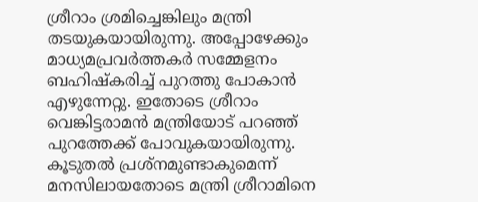ശ്രീറാം ശ്രമിച്ചെങ്കിലും മന്ത്രി തടയുകയായിരുന്നു. അപ്പോഴേക്കും മാധ്യമപ്രവർത്തകർ സമ്മേളനം ബഹിഷ്കരിച്ച് പുറത്തു പോകാൻ എഴുന്നേറ്റു. ഇതോടെ ശ്രീറാം വെങ്കിട്ടരാമൻ മന്ത്രിയോട് പറഞ്ഞ് പുറത്തേക്ക് പോവുകയായിരുന്നു. കൂടുതൽ പ്രശ്നമുണ്ടാകുമെന്ന് മനസിലായതോടെ മന്ത്രി ശ്രീറാമിനെ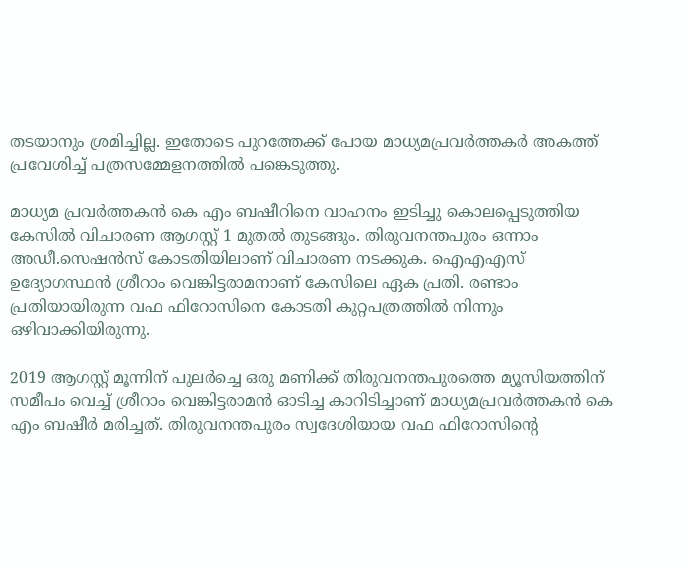തടയാനും ശ്രമിച്ചില്ല. ഇതോടെ പുറത്തേക്ക് പോയ മാധ്യമപ്രവർത്തകർ അകത്ത് പ്രവേശിച്ച് പത്രസമ്മേളനത്തിൽ പങ്കെടുത്തു.

മാധ്യമ പ്രവർത്തകൻ കെ എം ബഷീറിനെ വാഹനം ഇടിച്ചു കൊലപ്പെടുത്തിയ കേസിൽ വിചാരണ ആഗസ്റ്റ് 1 മുതൽ തുടങ്ങും. തിരുവനന്തപുരം ഒന്നാം അഡീ.സെഷൻസ് കോടതിയിലാണ് വിചാരണ നടക്കുക. ഐഎഎസ് ഉദ്യോഗസ്ഥൻ ശ്രീറാം വെങ്കിട്ടരാമനാണ് കേസിലെ ഏക പ്രതി. രണ്ടാം പ്രതിയായിരുന്ന വഫ ഫിറോസിനെ കോടതി കുറ്റപത്രത്തിൽ നിന്നും ഒഴിവാക്കിയിരുന്നു.

2019 ആഗസ്റ്റ് മൂന്നിന് പുലര്‍ച്ചെ ഒരു മണിക്ക് തിരുവനന്തപുരത്തെ മ്യൂസിയത്തിന് സമീപം വെച്ച് ശ്രീറാം വെങ്കിട്ടരാമൻ ഓടിച്ച കാറിടിച്ചാണ് മാധ്യമപ്രവർത്തകൻ കെ എം ബഷീർ മരിച്ചത്. തിരുവനന്തപുരം സ്വദേശിയായ വഫ ഫിറോസിന്‍റെ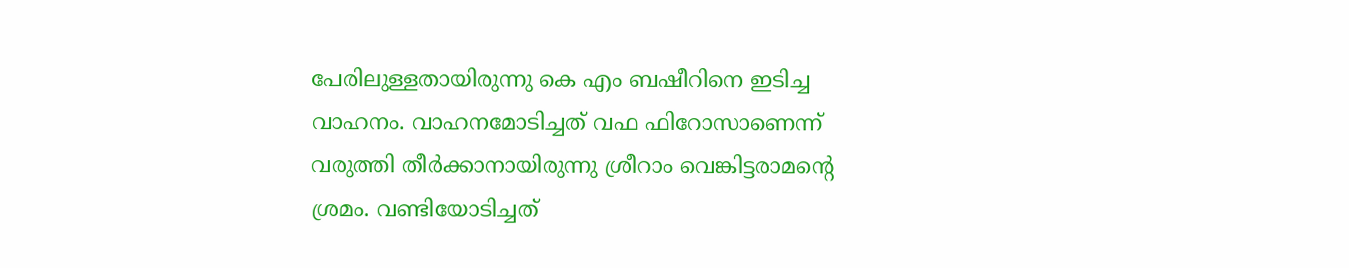പേരിലുള്ളതായിരുന്നു കെ എം ബഷീറിനെ ഇടിച്ച വാഹനം. വാഹനമോടിച്ചത് വഫ ഫിറോസാണെന്ന് വരുത്തി തീർക്കാനായിരുന്നു ശ്രീറാം വെങ്കിട്ടരാമന്‍റെ ശ്രമം. വണ്ടിയോടിച്ചത്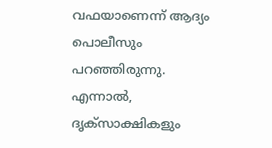വഫയാണെന്ന് ആദ്യം പൊലീസും പറഞ്ഞിരുന്നു. എന്നാല്‍, ദൃക്സാക്ഷികളും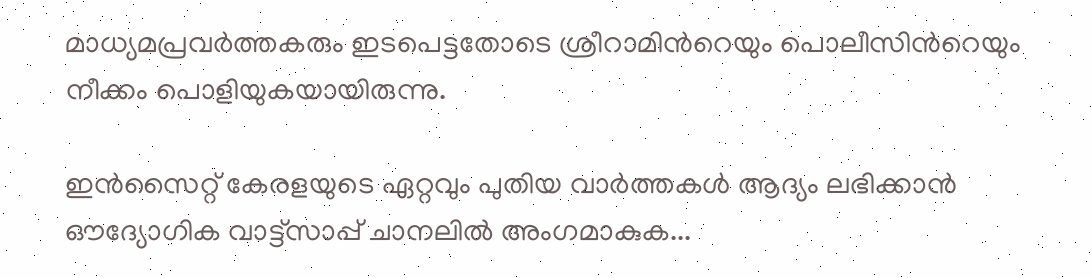മാധ്യമപ്രവർത്തകരും ഇടപെട്ടതോടെ ശ്രീറാമിന്‍റെയും പൊലീസിന്‍റെയും നീക്കം പൊളിയുകയായിരുന്നു.

ഇൻസൈറ്റ് കേരളയുടെ ഏറ്റവും പുതിയ വാർത്തകൾ ആദ്യം ലഭിക്കാൻ ഔദ്യോഗിക വാട്ട്‌സാപ്പ് ചാനലിൽ അംഗമാകുക...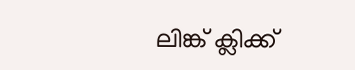ലിങ്ക് ക്ലിക്ക്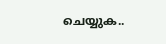ചെയ്യുക..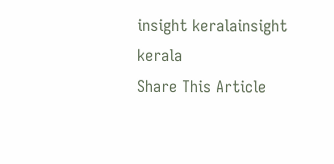insight keralainsight kerala
Share This Article